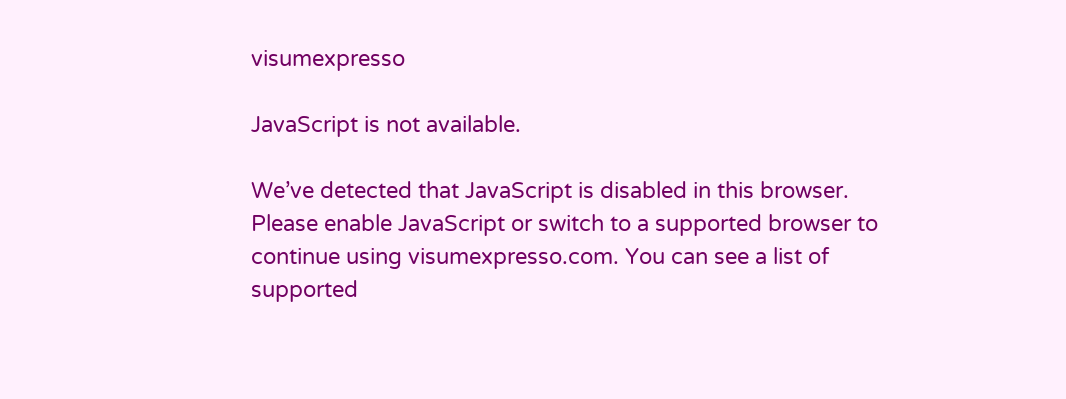visumexpresso

JavaScript is not available.

We’ve detected that JavaScript is disabled in this browser. Please enable JavaScript or switch to a supported browser to continue using visumexpresso.com. You can see a list of supported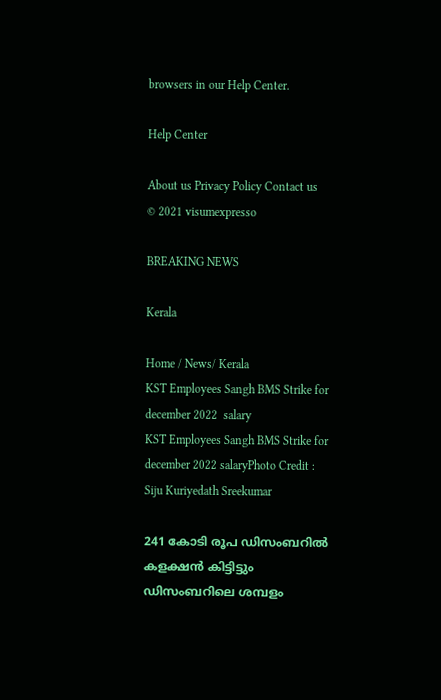browsers in our Help Center.

Help Center

About us Privacy Policy Contact us
© 2021 visumexpresso

BREAKING NEWS

Kerala

Home / News/ Kerala
KST Employees Sangh BMS Strike for december 2022  salary
KST Employees Sangh BMS Strike for december 2022 salaryPhoto Credit : Siju Kuriyedath Sreekumar

241 കോടി രൂപ ഡിസംബറിൽ കളക്ഷൻ കിട്ടിട്ടും ഡിസംബറിലെ ശമ്പളം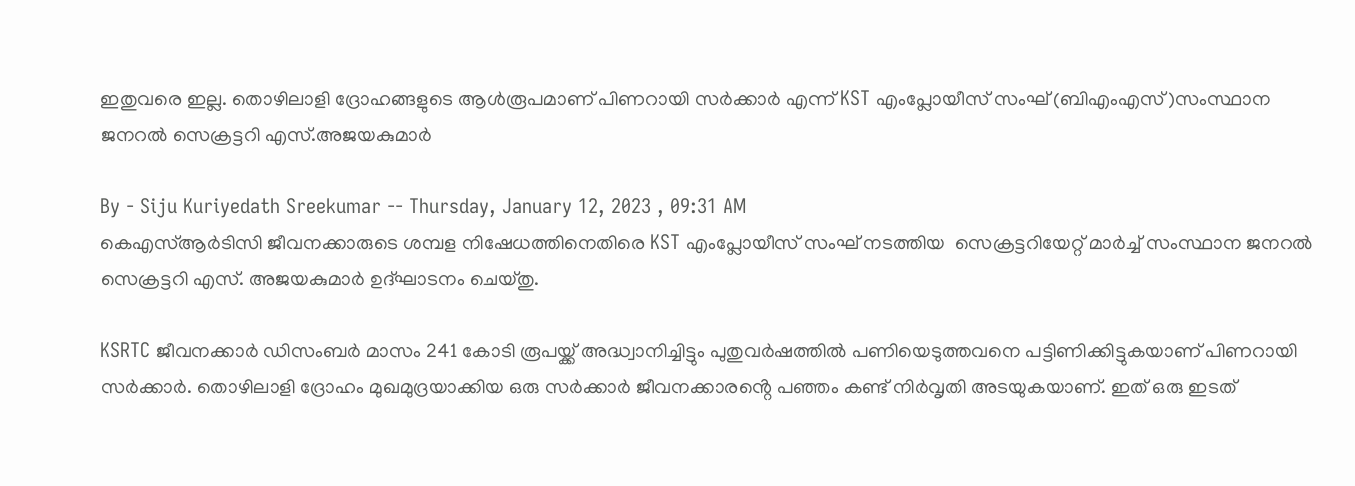ഇതുവരെ ഇല്ല. തൊഴിലാളി ദ്രോഹങ്ങളുടെ ആൾരൂപമാണ് പിണറായി സർക്കാർ എന്ന് KST എംപ്ലോയീസ് സംഘ് (ബിഎംഎസ്)സംസ്ഥാന ജനറൽ സെക്രട്ടറി എസ്.അജയകുമാർ

By - Siju Kuriyedath Sreekumar -- Thursday, January 12, 2023 , 09:31 AM
കെഎസ്ആർടിസി ജീവനക്കാരുടെ ശമ്പള നിഷേധത്തിനെതിരെ KST എംപ്ലോയീസ് സംഘ് നടത്തിയ  സെക്രട്ടറിയേറ്റ് മാർച്ച് സംസ്ഥാന ജനറൽ സെക്രട്ടറി എസ്. അജയകുമാർ ഉദ്ഘാടനം ചെയ്തു.

KSRTC ജീവനക്കാർ ഡിസംബർ മാസം 241 കോടി രൂപയ്ക്ക് അദ്ധ്വാനിച്ചിട്ടും പുതുവർഷത്തിൽ പണിയെടുത്തവനെ പട്ടിണിക്കിട്ടുകയാണ് പിണറായി സർക്കാർ. തൊഴിലാളി ദ്രോഹം മുഖമുദ്രയാക്കിയ ഒരു സർക്കാർ ജീവനക്കാരൻ്റെ പഞ്ഞം കണ്ട് നിർവൃതി അടയുകയാണ്. ഇത് ഒരു ഇടത്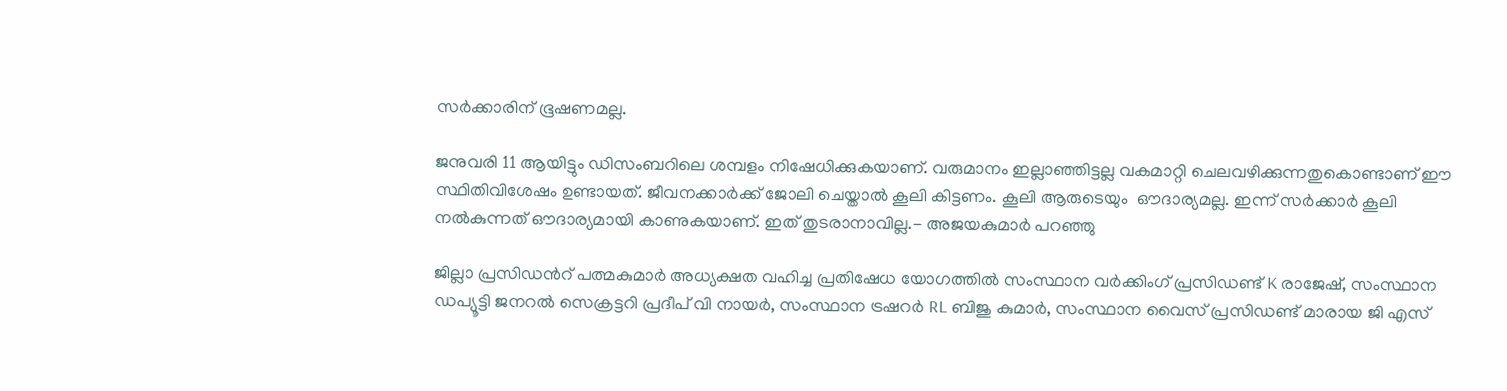സർക്കാരിന് ഭൂഷണമല്ല.

ജനുവരി 11 ആയിട്ടും ഡിസംബറിലെ ശമ്പളം നിഷേധിക്കുകയാണ്. വരുമാനം ഇല്ലാഞ്ഞിട്ടല്ല വകമാറ്റി ചെലവഴിക്കുന്നതുകൊണ്ടാണ് ഈ സ്ഥിതിവിശേഷം ഉണ്ടായത്. ജീവനക്കാർക്ക് ജോലി ചെയ്താൽ കൂലി കിട്ടണം. കൂലി ആരുടെയും  ഔദാര്യമല്ല. ഇന്ന് സർക്കാർ കൂലി നൽകുന്നത് ഔദാര്യമായി കാണുകയാണ്. ഇത് തുടരാനാവില്ല.- അജയകുമാർ പറഞ്ഞു

ജില്ലാ പ്രസിഡൻറ് പത്മകുമാർ അധ്യക്ഷത വഹിച്ച പ്രതിഷേധ യോഗത്തിൽ സംസ്ഥാന വർക്കിംഗ് പ്രസിഡണ്ട് K രാജേഷ്, സംസ്ഥാന ഡപ്യൂട്ടി ജനറൽ സെക്രട്ടറി പ്രദീപ് വി നായർ, സംസ്ഥാന ട്രഷറർ RL ബിജു കുമാർ, സംസ്ഥാന വൈസ് പ്രസിഡണ്ട് മാരായ ജി എസ്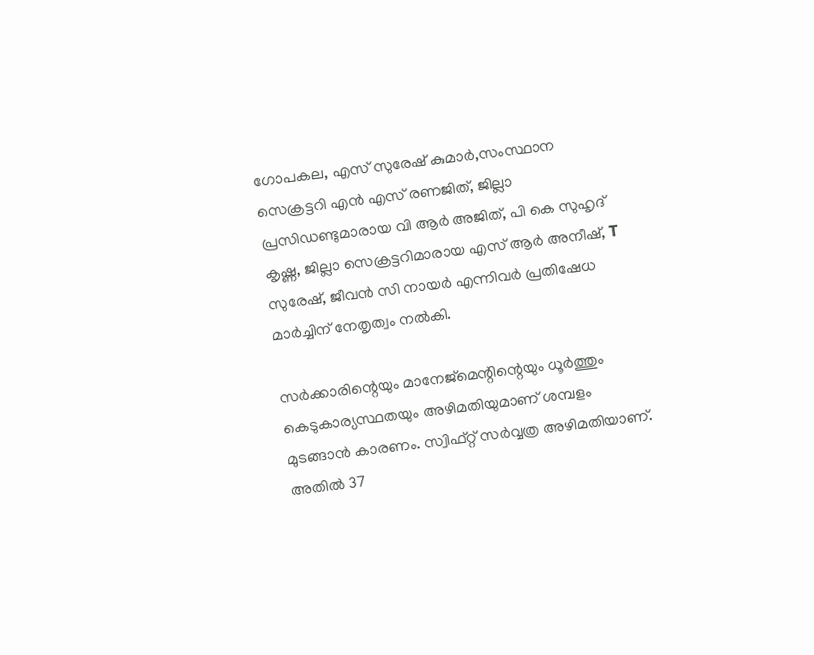ഗോപകല, എസ് സുരേഷ് കുമാർ,സംസ്ഥാന സെക്രട്ടറി എൻ എസ് രണജിത്, ജില്ലാ പ്രസിഡണ്ടുമാരായ വി ആർ അജിത്, പി കെ സുഹൃദ് കൃഷ്ണ, ജില്ലാ സെക്രട്ടറിമാരായ എസ് ആർ അനീഷ്, T സുരേഷ്, ജീവൻ സി നായർ എന്നിവർ പ്രതിഷേധ മാർച്ചിന് നേതൃത്വം നൽകി.

സർക്കാരിന്റെയും മാനേജ്മെന്റിന്റെയും ധൂർത്തും കെടുകാര്യസ്ഥതയും അഴിമതിയുമാണ് ശമ്പളം മുടങ്ങാൻ കാരണം. സ്വിഫ്റ്റ് സർവ്വത്ര അഴിമതിയാണ്. അതിൽ 37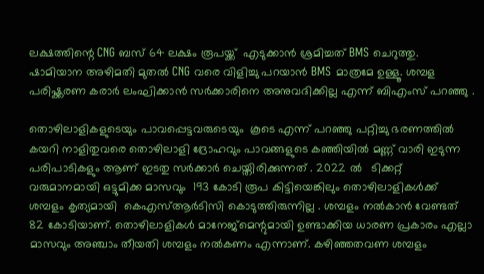ലക്ഷത്തിന്റെ CNG ബസ് 64 ലക്ഷം രൂപയ്ക്ക്  എടുക്കാൻ ശ്രമിച്ചത് BMS ചെറുത്തു. ഷാമിയാന അഴിമതി മുതൽ CNG വരെ വിളിച്ചു പറയാൻ BMS മാത്രമേ ഉള്ളൂ. ശമ്പള പരിഷ്ക്കരണ കരാർ ലംഘിക്കാൻ സർക്കാരിനെ അനുവദിക്കില്ല എന്ന് ബിഎംസ് പറഞ്ഞു .

തൊഴിലാളികളുടെയും പാവപ്പെട്ടവരുടെയും  കൂടെ എന്ന് പറഞ്ഞു പറ്റിച്ചു ഭരണത്തിൽ കയറി നാളിതുവരെ തൊഴിലാളി ദ്രോഹവും പാവങ്ങളുടെ കഞ്ഞിയിൽ മണ്ണ് വാരി ഇടുന്ന പരിപാടികളും ആണ് ഇടതു സർക്കാർ ചെയ്തിരിക്കുന്നത് . 2022 ൽ   ടിക്കറ്റ് വരുമാനമായി ഒട്ടുമിക്ക മാസവും  193 കോടി രൂപ കിട്ടിയെങ്കിലും തൊഴിലാളികൾക്ക് ശമ്പളം കൃത്യമായി  കെഎസ്ആർടിസി കൊടുത്തിരുന്നില്ല . ശമ്പളം നൽകാൻ വേണ്ടത് 82 കോടിയാണ്. തൊഴിലാളികൾ മാനേജ്‌മെന്റുമായി ഉണ്ടാക്കിയ ധാരണ പ്രകാരം എല്ലാ മാസവും അഞ്ചാം തീയതി ശമ്പളം നൽകണം എന്നാണ്. കഴിഞ്ഞതവണ ശമ്പളം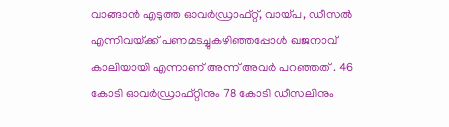വാങ്ങാൻ എടുത്ത ഓവർഡ്രാഫ്റ്റ്, വായ്പ, ഡീസൽ എന്നിവയ്‌ക്ക് പണമടച്ചുകഴിഞ്ഞപ്പോൾ ഖജനാവ് കാലിയായി എന്നാണ് അന്ന് അവർ പറഞ്ഞത് . 46 കോടി ഓവർഡ്രാഫ്റ്റിനും 78 കോടി ഡീസലിനും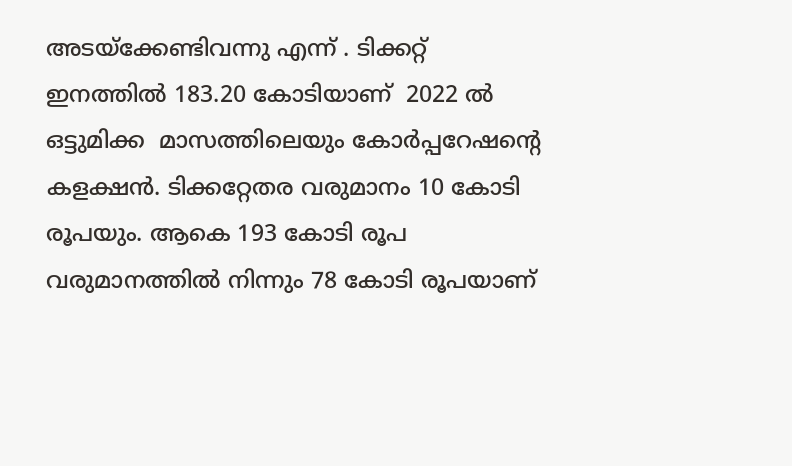അടയ്‌ക്കേണ്ടിവന്നു എന്ന് . ടിക്കറ്റ് ഇനത്തിൽ 183.20 കോടിയാണ്  2022 ൽ ഒട്ടുമിക്ക  മാസത്തിലെയും കോർപ്പറേഷന്റെ കളക്ഷൻ. ടിക്കറ്റേതര വരുമാനം 10 കോടി രൂപയും. ആകെ 193 കോടി രൂപ വരുമാനത്തിൽ നിന്നും 78 കോടി രൂപയാണ്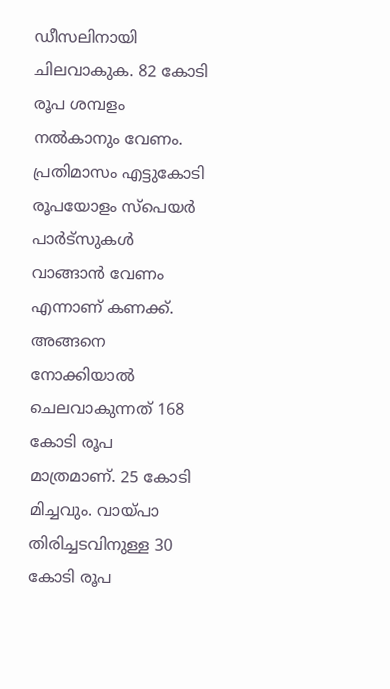ഡീസലിനായി ചിലവാകുക. 82 കോടി രൂപ ശമ്പളം നൽകാനും വേണം. പ്രതിമാസം എട്ടുകോടി രൂപയോളം സ്പെയർ പാർട്സുകൾ വാങ്ങാൻ വേണം എന്നാണ് കണക്ക്. അങ്ങനെ നോക്കിയാൽ ചെലവാകുന്നത് 168 കോടി രൂപ മാത്രമാണ്. 25 കോടി മിച്ചവും. വായ്പാ തിരിച്ചടവിനുള്ള 30 കോടി രൂപ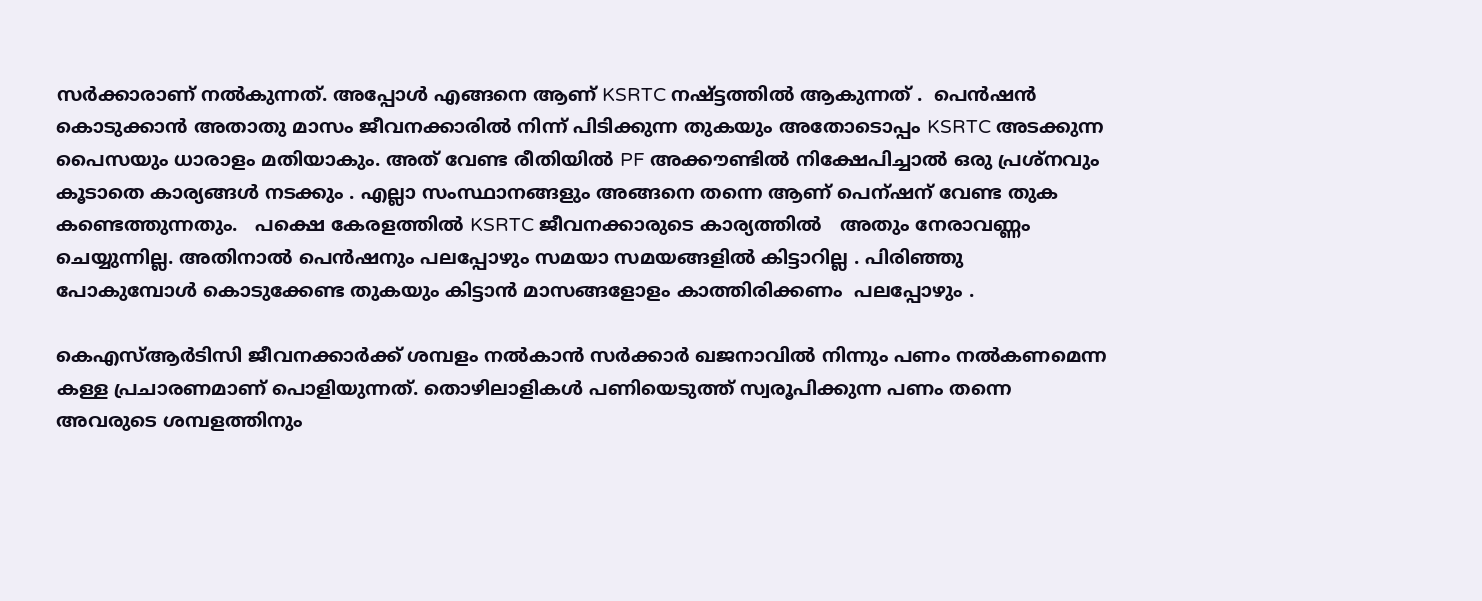സർക്കാരാണ് നൽകുന്നത്. അപ്പോൾ എങ്ങനെ ആണ് KSRTC നഷ്ട്ടത്തിൽ ആകുന്നത് .  പെൻഷൻ കൊടുക്കാൻ അതാതു മാസം ജീവനക്കാരിൽ നിന്ന് പിടിക്കുന്ന തുകയും അതോടൊപ്പം KSRTC അടക്കുന്ന പൈസയും ധാരാളം മതിയാകും. അത് വേണ്ട രീതിയിൽ PF അക്കൗണ്ടിൽ നിക്ഷേപിച്ചാൽ ഒരു പ്രശ്നവും കൂടാതെ കാര്യങ്ങൾ നടക്കും . എല്ലാ സംസ്ഥാനങ്ങളും അങ്ങനെ തന്നെ ആണ് പെന്ഷന് വേണ്ട തുക കണ്ടെത്തുന്നതും.   പക്ഷെ കേരളത്തിൽ KSRTC ജീവനക്കാരുടെ കാര്യത്തിൽ   അതും നേരാവണ്ണം ചെയ്യുന്നില്ല. അതിനാൽ പെൻഷനും പലപ്പോഴും സമയാ സമയങ്ങളിൽ കിട്ടാറില്ല . പിരിഞ്ഞു പോകുമ്പോൾ കൊടുക്കേണ്ട തുകയും കിട്ടാൻ മാസങ്ങളോളം കാത്തിരിക്കണം  പലപ്പോഴും .

കെഎസ്ആർടിസി ജീവനക്കാർക്ക് ശമ്പളം നൽകാൻ സർക്കാർ ഖജനാവിൽ നിന്നും പണം നൽകണമെന്ന കള്ള പ്രചാരണമാണ് പൊളിയുന്നത്. തൊഴിലാളികൾ പണിയെടുത്ത് സ്വരൂപിക്കുന്ന പണം തന്നെ അവരുടെ ശമ്പളത്തിനും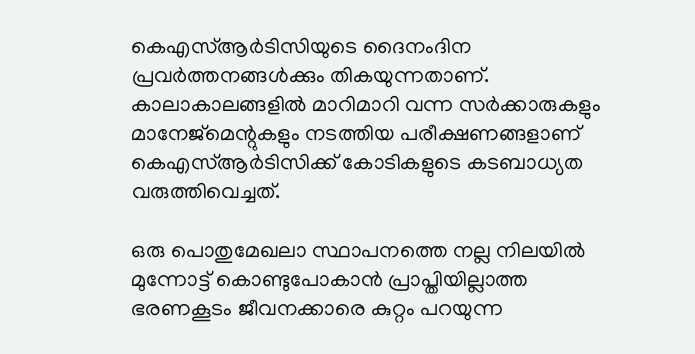കെഎസ്ആർടിസിയുടെ ദൈനംദിന പ്രവർത്തനങ്ങൾക്കും തികയുന്നതാണ്. കാലാകാലങ്ങളിൽ മാറിമാറി വന്ന സർക്കാരുകളും മാനേജ്മെന്റുകളും നടത്തിയ പരീക്ഷണങ്ങളാണ് കെഎസ്ആർടിസിക്ക് കോടികളുടെ കടബാധ്യത വരുത്തിവെച്ചത്.

ഒരു പൊതുമേഖലാ സ്ഥാപനത്തെ നല്ല നിലയിൽ മുന്നോട്ട് കൊണ്ടുപോകാൻ പ്രാപ്തിയില്ലാത്ത ഭരണകൂടം ജീവനക്കാരെ കുറ്റം പറയുന്ന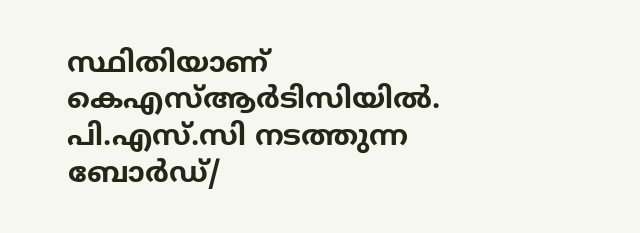സ്ഥിതിയാണ് കെഎസ്ആർടിസിയിൽ. പി.എസ്.സി നടത്തുന്ന ബോർഡ്/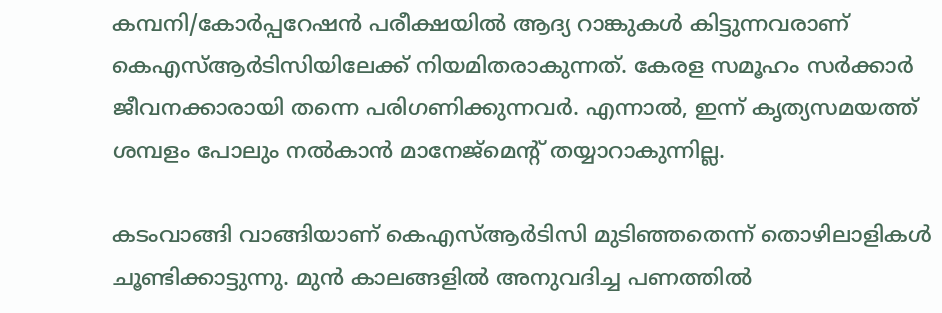കമ്പനി/കോർപ്പറേഷൻ പരീക്ഷയിൽ ആദ്യ റാങ്കുകൾ കിട്ടുന്നവരാണ് കെഎസ്ആർടിസിയിലേക്ക് നിയമിതരാകുന്നത്. കേരള സമൂഹം സർക്കാർ ജീവനക്കാരായി തന്നെ പരിഗണിക്കുന്നവർ. എന്നാൽ, ഇന്ന് കൃത്യസമയത്ത് ശമ്പളം പോലും നൽകാൻ മാനേജ്മെൻ്റ് തയ്യാറാകുന്നില്ല.

കടംവാങ്ങി വാങ്ങിയാണ് കെഎസ്ആർടിസി മുടിഞ്ഞതെന്ന് തൊഴിലാളികൾ ചൂണ്ടിക്കാട്ടുന്നു. മുൻ കാലങ്ങളിൽ അനുവദിച്ച പണത്തിൽ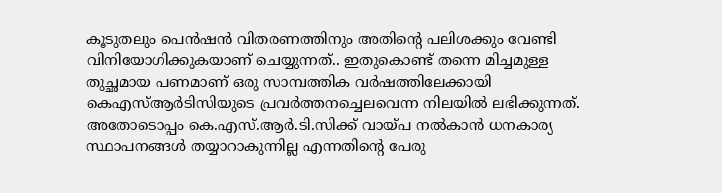കൂടുതലും പെൻഷൻ വിതരണത്തിനും അതിന്റെ പലിശക്കും വേണ്ടി വിനിയോഗിക്കുകയാണ് ചെയ്യുന്നത്.. ഇതുകൊണ്ട് തന്നെ മിച്ചമുള്ള തുച്ഛമായ പണമാണ് ഒരു സാമ്പത്തിക വർഷത്തിലേക്കായി കെഎസ്ആർടിസിയുടെ പ്രവർത്തനച്ചെലവെന്ന നിലയിൽ ലഭിക്കുന്നത്. അതോടൊപ്പം കെ.എസ്.ആർ.ടി.സിക്ക് വായ്പ നൽകാൻ ധനകാര്യ സ്ഥാപനങ്ങൾ തയ്യാറാകുന്നില്ല എന്നതിന്റെ പേരു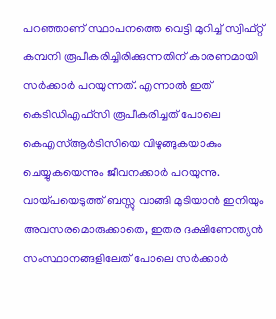പറഞ്ഞാണ് സ്ഥാപനത്തെ വെട്ടി മുറിച്ച് സ്വിഫ്റ്റ് കമ്പനി രൂപീകരിച്ചിരിക്കുന്നതിന് കാരണമായി സർക്കാർ പറയുന്നത്. എന്നാൽ ഇത് കെടിഡിഎഫ്സി രൂപീകരിച്ചത് പോലെ കെഎസ്ആർടിസിയെ വിഴുങ്ങുകയാകും ചെയ്യുകയെന്നും ജീവനക്കാർ പറയുന്നു. വായ്പയെടുത്ത് ബസ്സു വാങ്ങി മുടിയാൻ ഇനിയും അവസരമൊരുക്കാതെ, ഇതര ദക്ഷിണേന്ത്യൻ സംസ്ഥാനങ്ങളിലേത് പോലെ സർക്കാർ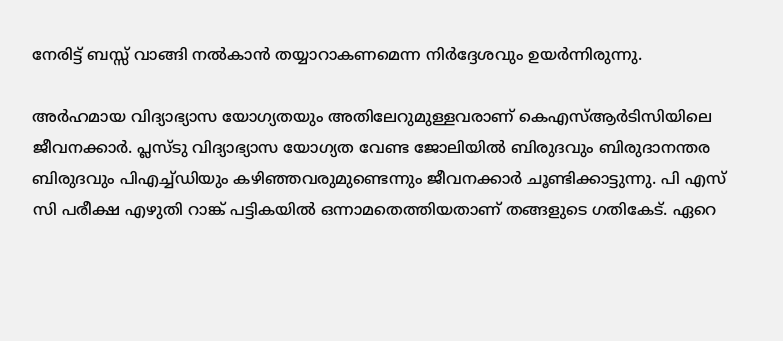നേരിട്ട് ബസ്സ് വാങ്ങി നൽകാൻ തയ്യാറാകണമെന്ന നിർദ്ദേശവും ഉയർന്നിരുന്നു.

അർഹമായ വിദ്യാഭ്യാസ യോഗ്യതയും അതിലേറുമുള്ളവരാണ് കെഎസ്ആർടിസിയിലെ ജീവനക്കാർ. പ്ലസ്ടു വിദ്യാഭ്യാസ യോഗ്യത വേണ്ട ജോലിയിൽ ബിരുദവും ബിരുദാനന്തര ബിരുദവും പിഎച്ച്ഡിയും കഴിഞ്ഞവരുമുണ്ടെന്നും ജീവനക്കാർ ചൂണ്ടിക്കാട്ടുന്നു. പി എസ് സി പരീക്ഷ എഴുതി റാങ്ക് പട്ടികയിൽ ഒന്നാമതെത്തിയതാണ് തങ്ങളുടെ ഗതികേട്. ഏറെ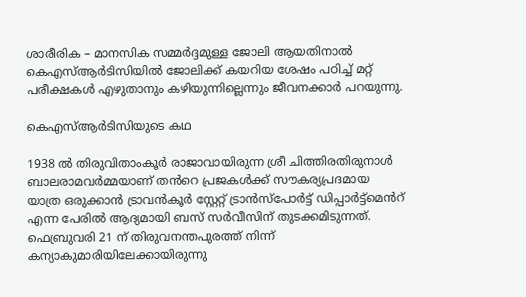ശാരീരിക – മാനസിക സമ്മർദ്ദമുള്ള ജോലി ആയതിനാൽ കെഎസ്ആർടിസിയിൽ ജോലിക്ക് കയറിയ ശേഷം പഠിച്ച് മറ്റ് പരീക്ഷകൾ എഴുതാനും കഴിയുന്നില്ലെന്നും ജീവനക്കാർ പറയുന്നു.

കെഎസ്ആർടിസിയുടെ കഥ

1938 ൽ തിരുവിതാംകൂർ രാജാവായിരുന്ന ശ്രീ ചിത്തിരതിരുനാൾ ബാലരാമവർമ്മയാണ് തൻറെ പ്രജകൾക്ക് സൗകര്യപ്രദമായ യാത്ര ഒരുക്കാൻ ട്രാവൻകൂർ സ്റ്റേറ്റ് ട്രാൻസ്പോർട്ട് ഡിപ്പാർട്ട്മെൻറ്‌ എന്ന പേരിൽ ആദ്യമായി ബസ് സർവീസിന് തുടക്കമിടുന്നത്. ഫെബ്രുവരി 21 ന് തിരുവനന്തപുരത്ത് നിന്ന് കന്യാകുമാരിയിലേക്കായിരുന്നു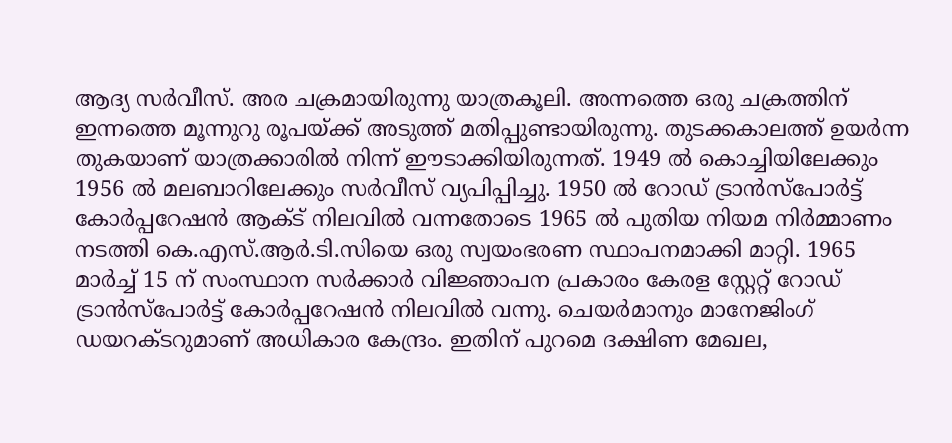ആദ്യ സർവീസ്. അര ചക്രമായിരുന്നു യാത്രകൂലി. അന്നത്തെ ഒരു ചക്രത്തിന് ഇന്നത്തെ മൂന്നുറു രൂപയ്ക്ക് അടുത്ത് മതിപ്പുണ്ടായിരുന്നു. തുടക്കകാലത്ത് ഉയർന്ന തുകയാണ് യാത്രക്കാരിൽ നിന്ന് ഈടാക്കിയിരുന്നത്. 1949 ൽ കൊച്ചിയിലേക്കും 1956 ൽ മലബാറിലേക്കും സർവീസ് വ്യപിപ്പിച്ചു. 1950 ൽ റോഡ് ട്രാൻസ്പോർട്ട് കോർപ്പറേഷൻ ആക്ട് നിലവിൽ വന്നതോടെ 1965 ൽ പുതിയ നിയമ നിർമ്മാണം നടത്തി കെ.എസ്.ആർ.ടി.സിയെ ഒരു സ്വയംഭരണ സ്ഥാപനമാക്കി മാറ്റി. 1965 മാർച്ച് 15 ന് സംസ്ഥാന സർക്കാർ വിജ്ഞാപന പ്രകാരം കേരള സ്റ്റേറ്റ് റോഡ് ട്രാൻസ്പോർട്ട് കോർപ്പറേഷൻ നിലവിൽ വന്നു. ചെയർമാനും മാനേജിംഗ് ഡയറക്ടറുമാണ് അധികാര കേന്ദ്രം. ഇതിന് പുറമെ ദക്ഷിണ മേഖല,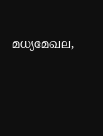മധ്യമേഖല,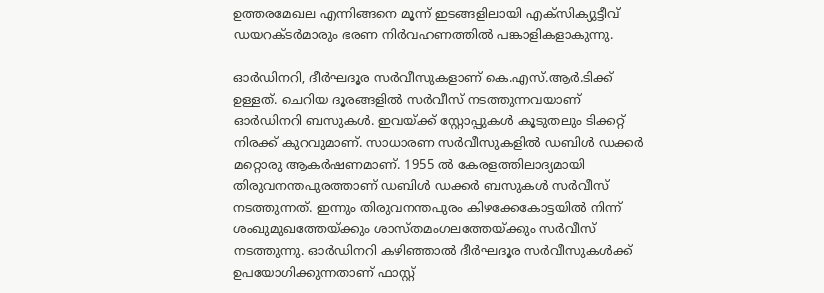ഉത്തരമേഖല എന്നിങ്ങനെ മൂന്ന് ഇടങ്ങളിലായി എക്സിക്യുട്ടീവ് ഡയറക്ടർമാരും ഭരണ നിർവഹണത്തിൽ പങ്കാളികളാകുന്നു.

ഓർഡിനറി, ദീർഘദൂര സർവീസുകളാണ് കെ.എസ്.ആർ.ടിക്ക് ഉള്ളത്. ചെറിയ ദൂരങ്ങളിൽ സർവീസ് നടത്തുന്നവയാണ് ഓർഡിനറി ബസുകൾ. ഇവയ്ക്ക് സ്റ്റോപ്പുകൾ കൂടുതലും ടിക്കറ്റ് നിരക്ക് കുറവുമാണ്. സാധാരണ സർവീസുകളിൽ ഡബിൾ ഡക്കർ മറ്റൊരു ആകർഷണമാണ്. 1955 ൽ കേരളത്തിലാദ്യമായി തിരുവനന്തപുരത്താണ് ഡബിൾ ഡക്കർ ബസുകൾ സർവീസ് നടത്തുന്നത്. ഇന്നും തിരുവനന്തപുരം കിഴക്കേകോട്ടയിൽ നിന്ന് ശംഖുമുഖത്തേയ്ക്കും ശാസ്തമംഗലത്തേയ്ക്കും സർവീസ് നടത്തുന്നു. ഓർഡിനറി കഴിഞ്ഞാൽ ദീർഘദൂര സർവീസുകൾക്ക് ഉപയോഗിക്കുന്നതാണ് ഫാസ്റ്റ്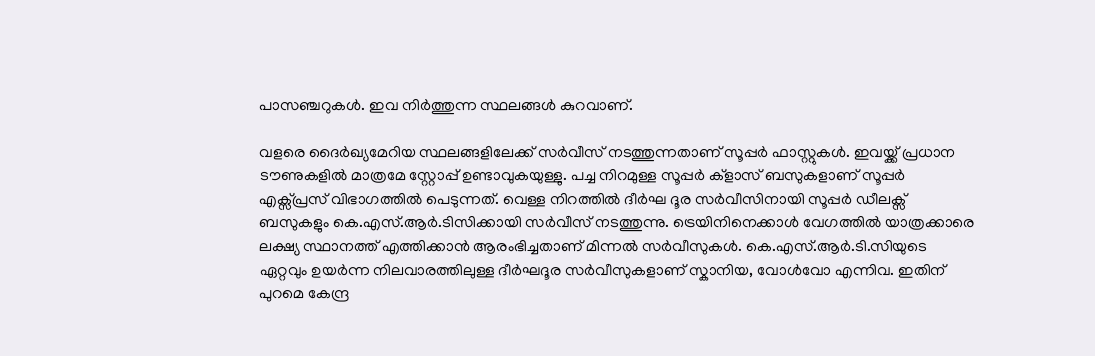പാസഞ്ചറുകൾ. ഇവ നിർത്തുന്ന സ്ഥലങ്ങൾ കുറവാണ്.

വളരെ ദൈർഖ്യമേറിയ സ്ഥലങ്ങളിലേക്ക് സർവീസ് നടത്തുന്നതാണ് സൂപ്പർ ഫാസ്റ്റുകൾ. ഇവയ്ക്ക് പ്രധാന ടൗണുകളിൽ മാത്രമേ സ്റ്റോപ്പ് ഉണ്ടാവുകയുള്ളു. പച്ച നിറമുള്ള സൂപ്പർ ക്ളാസ് ബസുകളാണ് സൂപ്പർ എക്സ്പ്രസ് വിഭാഗത്തിൽ പെടുന്നത്. വെള്ള നിറത്തിൽ ദീർഘ ദൂര സർവീസിനായി സൂപ്പർ ഡീലക്സ് ബസുകളും കെ.എസ്.ആർ.ടിസിക്കായി സർവീസ് നടത്തുന്നു. ട്രെയിനിനെക്കാൾ വേഗത്തിൽ യാത്രക്കാരെ ലക്ഷ്യ സ്ഥാനത്ത് എത്തിക്കാൻ ആരംഭിച്ചതാണ് മിന്നൽ സർവീസുകൾ. കെ.എസ്.ആർ.ടി.സിയുടെ ഏറ്റവും ഉയർന്ന നിലവാരത്തിലുള്ള ദീർഘദൂര സർവീസുകളാണ് സ്കാനിയ, വോൾവോ എന്നിവ. ഇതിന് പുറമെ കേന്ദ്ര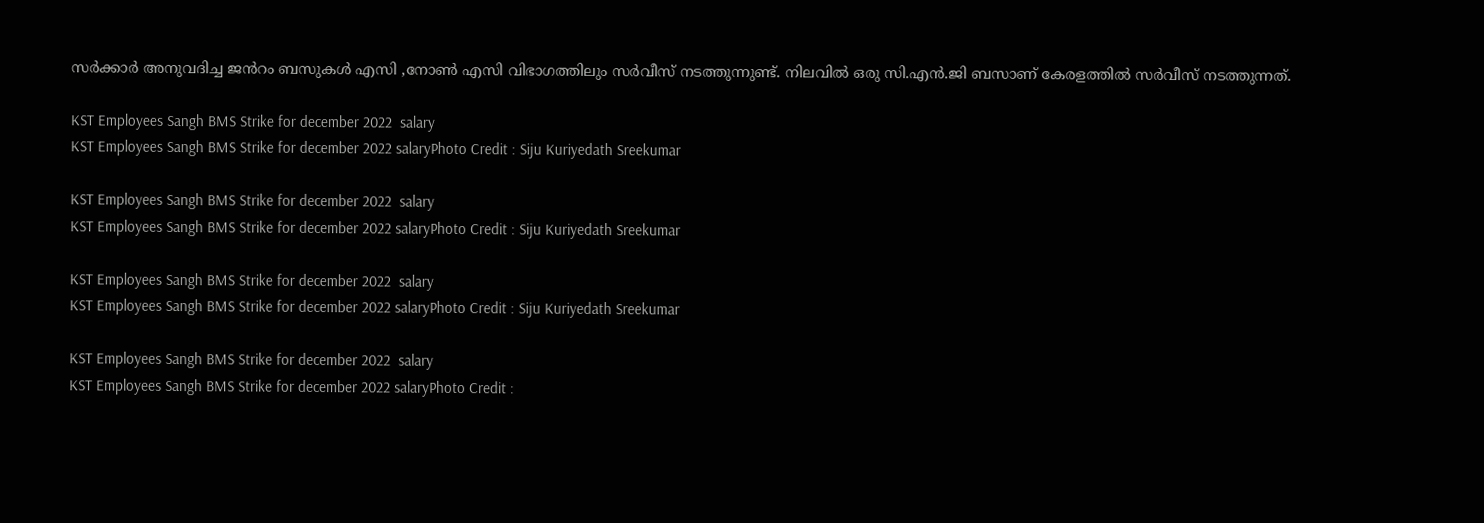സർക്കാർ അനുവദിച്ച ജൻറം ബസുകൾ എസി ,നോൺ എസി വിഭാഗത്തിലും സർവീസ് നടത്തുന്നുണ്ട്. നിലവിൽ ഒരു സി.എൻ.ജി ബസാണ് കേരളത്തിൽ സർവീസ് നടത്തുന്നത്.

KST Employees Sangh BMS Strike for december 2022  salary
KST Employees Sangh BMS Strike for december 2022 salaryPhoto Credit : Siju Kuriyedath Sreekumar

KST Employees Sangh BMS Strike for december 2022  salary
KST Employees Sangh BMS Strike for december 2022 salaryPhoto Credit : Siju Kuriyedath Sreekumar

KST Employees Sangh BMS Strike for december 2022  salary
KST Employees Sangh BMS Strike for december 2022 salaryPhoto Credit : Siju Kuriyedath Sreekumar

KST Employees Sangh BMS Strike for december 2022  salary
KST Employees Sangh BMS Strike for december 2022 salaryPhoto Credit :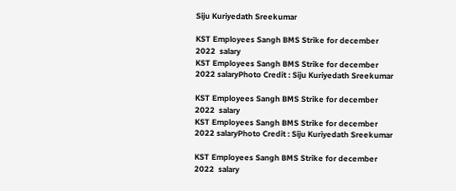Siju Kuriyedath Sreekumar

KST Employees Sangh BMS Strike for december 2022  salary
KST Employees Sangh BMS Strike for december 2022 salaryPhoto Credit : Siju Kuriyedath Sreekumar

KST Employees Sangh BMS Strike for december 2022  salary
KST Employees Sangh BMS Strike for december 2022 salaryPhoto Credit : Siju Kuriyedath Sreekumar

KST Employees Sangh BMS Strike for december 2022  salary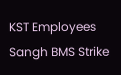KST Employees Sangh BMS Strike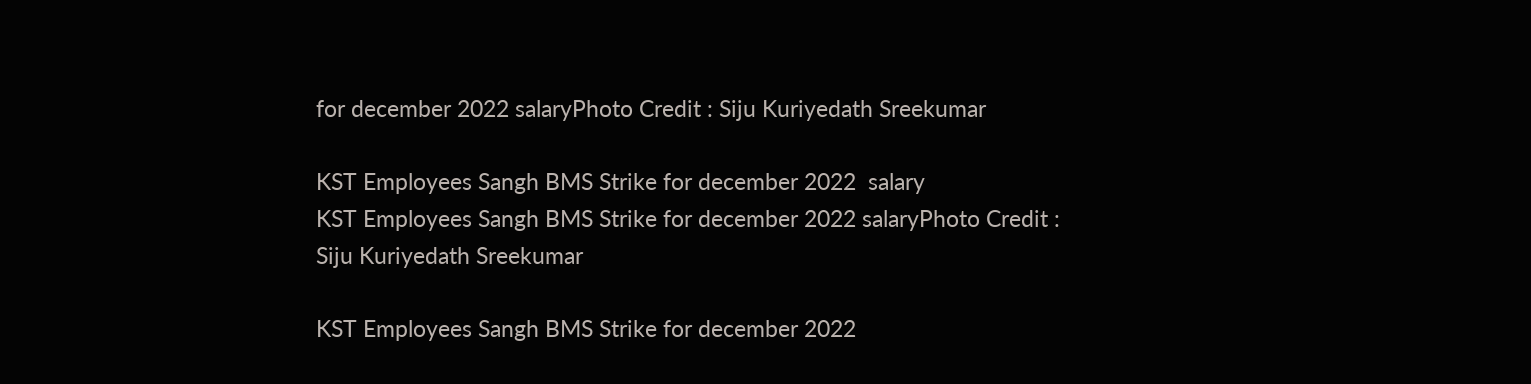for december 2022 salaryPhoto Credit : Siju Kuriyedath Sreekumar

KST Employees Sangh BMS Strike for december 2022  salary
KST Employees Sangh BMS Strike for december 2022 salaryPhoto Credit : Siju Kuriyedath Sreekumar

KST Employees Sangh BMS Strike for december 2022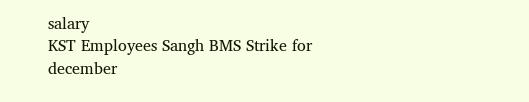salary
KST Employees Sangh BMS Strike for december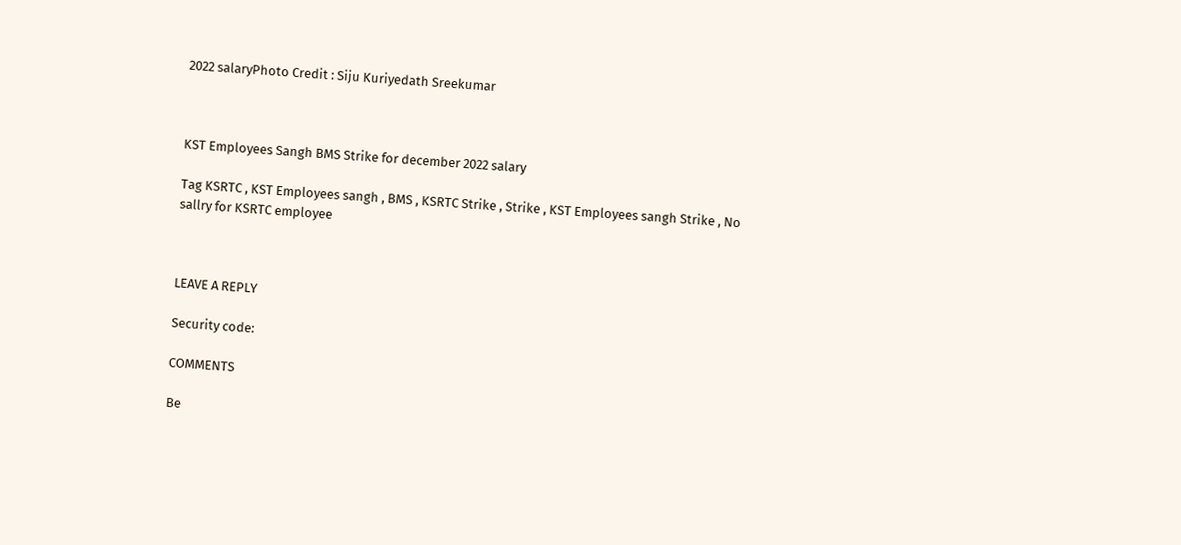2022 salaryPhoto Credit : Siju Kuriyedath Sreekumar



KST Employees Sangh BMS Strike for december 2022 salary

Tag KSRTC , KST Employees sangh , BMS , KSRTC Strike , Strike , KST Employees sangh Strike , No sallry for KSRTC employee



LEAVE A REPLY

Security code:

COMMENTS

Be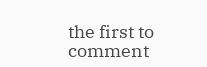the first to comment